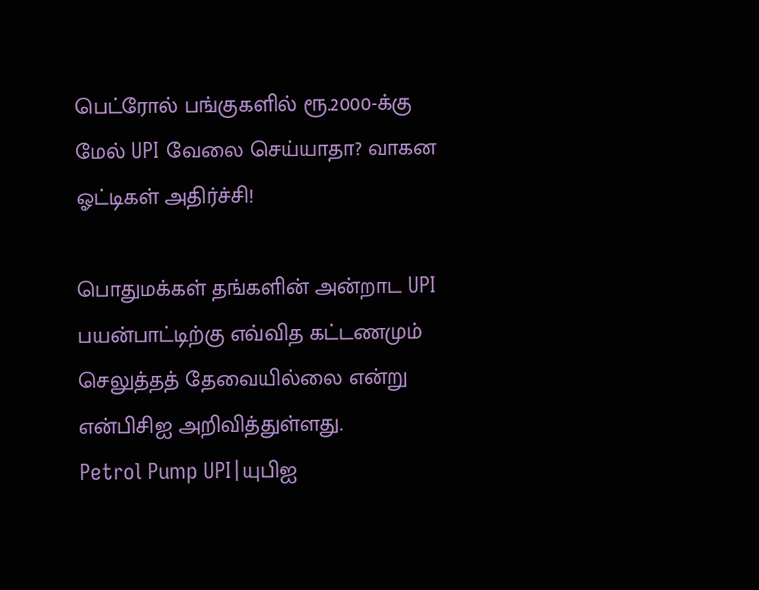பெட்ரோல் பங்குகளில் ரூ.2000-க்கு மேல் UPI வேலை செய்யாதா? வாகன ஓட்டிகள் அதிர்ச்சி!

பொதுமக்கள் தங்களின் அன்றாட UPI பயன்பாட்டிற்கு எவ்வித கட்டணமும் செலுத்தத் தேவையில்லை என்று என்பிசிஐ அறிவித்துள்ளது.
Petrol Pump UPI|யுபிஐ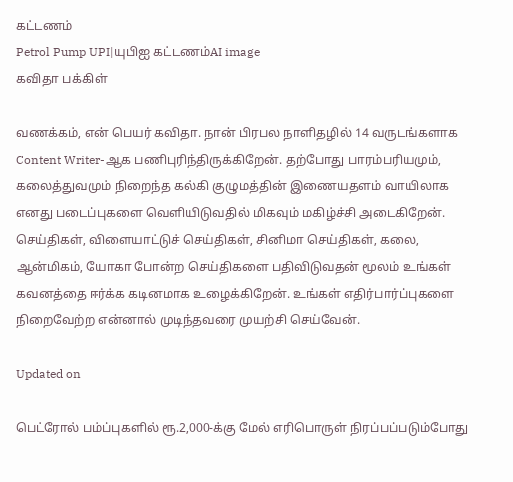கட்டணம்
Petrol Pump UPI|யுபிஐ கட்டணம்AI image
கவிதா பக்கிள்

வணக்கம், என் பெயர் கவிதா. நான் பிரபல நாளிதழில் 14 வருடங்களாக Content Writer-ஆக பணிபுரிந்திருக்கிறேன். தற்போது பாரம்பரியமும், கலைத்துவமும் நிறைந்த கல்கி குழுமத்தின் இணையதளம் வாயிலாக எனது படைப்புகளை வெளியிடுவதில் மிகவும் மகிழ்ச்சி அடைகிறேன். செய்திகள், விளையாட்டுச் செய்திகள், சினிமா செய்திகள், கலை, ஆன்மிகம், யோகா போன்ற செய்திகளை பதிவிடுவதன் மூலம் உங்கள் கவனத்தை ஈர்க்க கடினமாக உழைக்கிறேன். உங்கள் எதிர்பார்ப்புகளை நிறைவேற்ற என்னால் முடிந்தவரை முயற்சி செய்வேன்.

Updated on

பெட்ரோல் பம்ப்புகளில் ரூ.2,000-க்கு மேல் எரிபொருள் நிரப்பப்படும்போது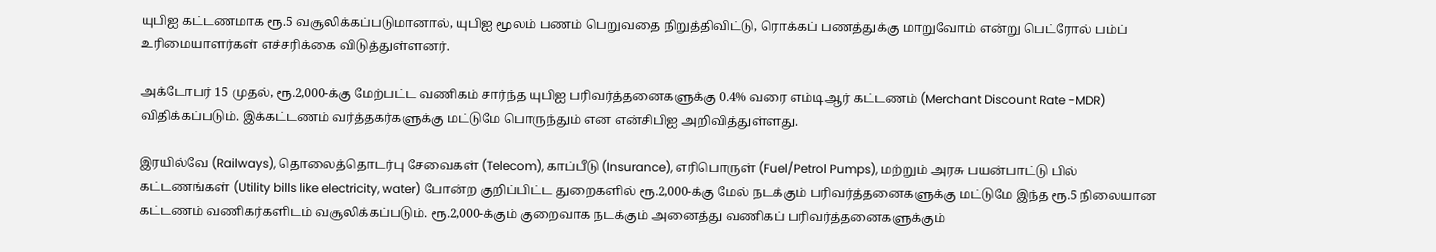யுபிஐ கட்டணமாக ரூ.5 வசூலிக்கப்படுமானால், யுபிஐ மூலம் பணம் பெறுவதை நிறுத்திவிட்டு, ரொக்கப் பணத்துக்கு மாறுவோம் என்று பெட்ரோல் பம்ப் உரிமையாளர்கள் எச்சரிக்கை விடுத்துள்ளனர்.

அக்டோபர் 15 முதல், ரூ.2,000-க்கு மேற்பட்ட வணிகம் சார்ந்த யுபிஐ பரிவர்த்தனைகளுக்கு 0.4% வரை எம்டிஆர் கட்டணம் (Merchant Discount Rate -MDR) விதிக்கப்படும். இக்கட்டணம் வர்த்தகர்களுக்கு மட்டுமே பொருந்தும் என என்சிபிஐ அறிவித்துள்ளது.

இரயில்வே (Railways), தொலைத்தொடர்பு சேவைகள் (Telecom), காப்பீடு (Insurance), எரிபொருள் (Fuel/Petrol Pumps), மற்றும் அரசு பயன்பாட்டு பில் கட்டணங்கள் (Utility bills like electricity, water) போன்ற குறிப்பிட்ட துறைகளில் ரூ.2,000-க்கு மேல் நடக்கும் பரிவர்த்தனைகளுக்கு மட்டுமே இந்த ரூ.5 நிலையான கட்டணம் வணிகர்களிடம் வசூலிக்கப்படும். ரூ.2,000-க்கும் குறைவாக நடக்கும் அனைத்து வணிகப் பரிவர்த்தனைகளுக்கும்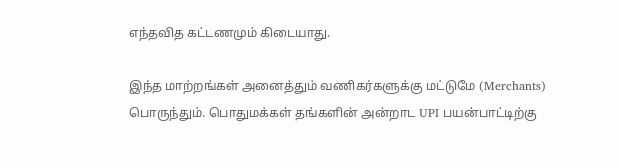எந்தவித கட்டணமும் கிடையாது.

இந்த மாற்றங்கள் அனைத்தும் வணிகர்களுக்கு மட்டுமே (Merchants) பொருந்தும். பொதுமக்கள் தங்களின் அன்றாட UPI பயன்பாட்டிற்கு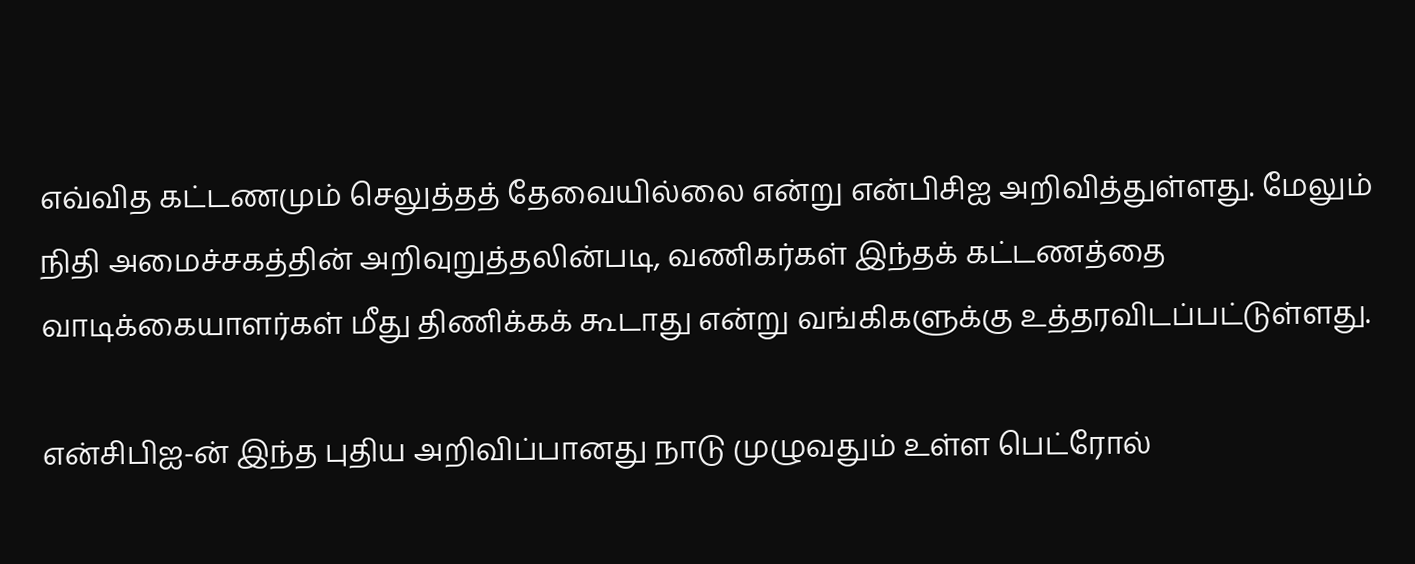எவ்வித கட்டணமும் செலுத்தத் தேவையில்லை என்று என்பிசிஐ அறிவித்துள்ளது. மேலும் நிதி அமைச்சகத்தின் அறிவுறுத்தலின்படி, வணிகர்கள் இந்தக் கட்டணத்தை வாடிக்கையாளர்கள் மீது திணிக்கக் கூடாது என்று வங்கிகளுக்கு உத்தரவிடப்பட்டுள்ளது.

என்சிபிஐ-ன் இந்த புதிய அறிவிப்பானது நாடு முழுவதும் உள்ள பெட்ரோல்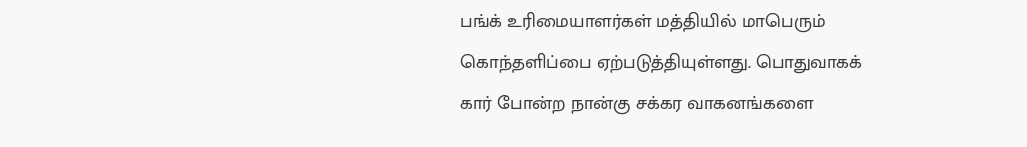பங்க் உரிமையாளர்கள் மத்தியில் மாபெரும் கொந்தளிப்பை ஏற்படுத்தியுள்ளது. பொதுவாகக் கார் போன்ற நான்கு சக்கர வாகனங்களை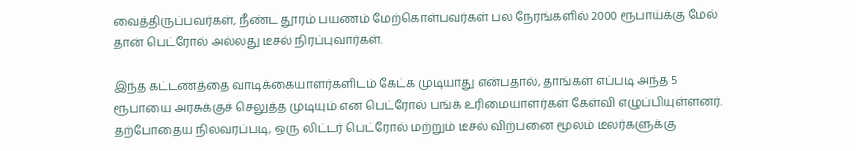வைத்திருப்பவர்கள், நீண்ட தூரம் பயணம் மேற்கொள்பவர்கள் பல நேரங்களில் 2000 ரூபாய்க்கு மேல் தான் பெட்ரோல் அல்லது டீசல் நிரப்புவார்கள்.

இந்த கட்டணத்தை வாடிக்கையாளர்களிடம் கேட்க முடியாது என்பதால், தாங்கள் எப்படி அந்த 5 ரூபாயை அரசுக்குச் செலுத்த முடியும் என பெட்ரோல் பங்க் உரிமையாளர்கள் கேள்வி எழுப்பியுள்ளனர். தற்போதைய நிலவரப்படி, ஒரு லிட்டர் பெட்ரோல் மற்றும் டீசல் விற்பனை மூலம் டீலர்களுக்கு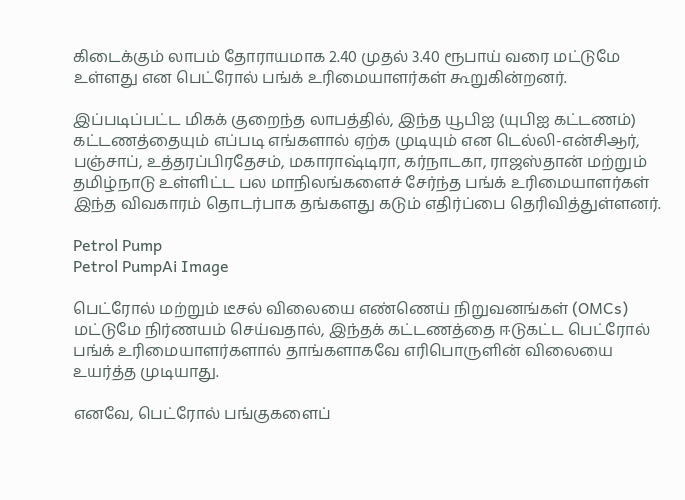கிடைக்கும் லாபம் தோராயமாக 2.40 முதல் 3.40 ரூபாய் வரை மட்டுமே உள்ளது என பெட்ரோல் பங்க் உரிமையாளர்கள் கூறுகின்றனர்.

இப்படிப்பட்ட மிகக் குறைந்த லாபத்தில், இந்த யூபிஐ (யுபிஐ கட்டணம்) கட்டணத்தையும் எப்படி எங்களால் ஏற்க முடியும் என டெல்லி-என்சிஆர், பஞ்சாப், உத்தரப்பிரதேசம், மகாராஷ்டிரா, கர்நாடகா, ராஜஸ்தான் மற்றும் தமிழ்நாடு உள்ளிட்ட பல மாநிலங்களைச் சேர்ந்த பங்க் உரிமையாளர்கள் இந்த விவகாரம் தொடர்பாக தங்களது கடும் எதிர்ப்பை தெரிவித்துள்ளனர்.

Petrol Pump
Petrol PumpAi Image

பெட்ரோல் மற்றும் டீசல் விலையை எண்ணெய் நிறுவனங்கள் (OMCs) மட்டுமே நிர்ணயம் செய்வதால், இந்தக் கட்டணத்தை ஈடுகட்ட பெட்ரோல் பங்க் உரிமையாளர்களால் தாங்களாகவே எரிபொருளின் விலையை உயர்த்த முடியாது.

எனவே, பெட்ரோல் பங்குகளைப்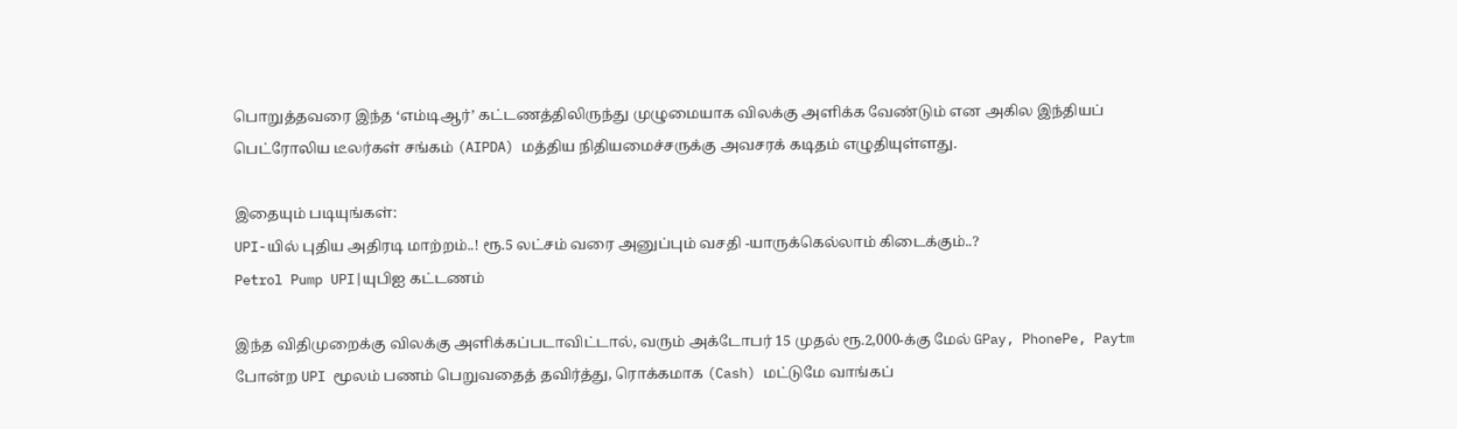பொறுத்தவரை இந்த ‘எம்டிஆர்’ கட்டணத்திலிருந்து முழுமையாக விலக்கு அளிக்க வேண்டும் என அகில இந்தியப் பெட்ரோலிய டீலர்கள் சங்கம் (AIPDA) மத்திய நிதியமைச்சருக்கு அவசரக் கடிதம் எழுதியுள்ளது.

இதையும் படியுங்கள்:
UPI-யில் புதிய அதிரடி மாற்றம்..! ரூ.5 லட்சம் வரை அனுப்பும் வசதி -யாருக்கெல்லாம் கிடைக்கும்..?
Petrol Pump UPI|யுபிஐ கட்டணம்

இந்த விதிமுறைக்கு விலக்கு அளிக்கப்படாவிட்டால், வரும் அக்டோபர் 15 முதல் ரூ.2,000-க்கு மேல் GPay, PhonePe, Paytm போன்ற UPI மூலம் பணம் பெறுவதைத் தவிர்த்து, ரொக்கமாக (Cash) மட்டுமே வாங்கப்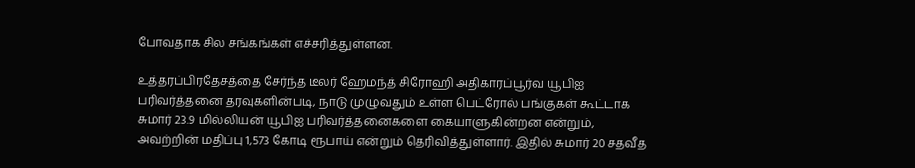போவதாக சில சங்கங்கள் எச்சரித்துள்ளன.

உத்தரப்பிரதேசத்தை சேர்ந்த டீலர் ஹேமந்த் சிரோஹி அதிகாரப்பூர்வ யூபிஐ பரிவர்த்தனை தரவுகளின்படி, நாடு முழுவதும் உள்ள பெட்ரோல் பங்குகள் கூட்டாக சுமார் 23.9 மில்லியன் யூபிஐ பரிவர்த்தனைகளை கையாளுகின்றன என்றும், அவற்றின் மதிப்பு 1,573 கோடி ரூபாய் என்றும் தெரிவித்துள்ளார். இதில் சுமார் 20 சதவீத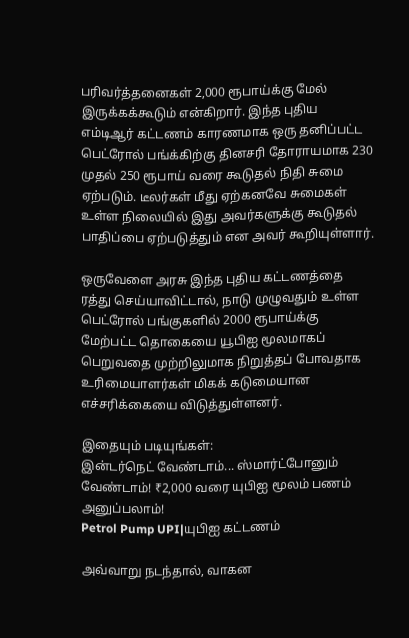பரிவர்த்தனைகள் 2,000 ரூபாய்க்கு மேல் இருக்கக்கூடும் என்கிறார். இந்த புதிய எம்டிஆர் கட்டணம் காரணமாக ஒரு தனிப்பட்ட பெட்ரோல் பங்க்கிற்கு தினசரி தோராயமாக 230 முதல் 250 ரூபாய் வரை கூடுதல் நிதி சுமை ஏற்படும். டீலர்கள் மீது ஏற்கனவே சுமைகள் உள்ள நிலையில் இது அவர்களுக்கு கூடுதல் பாதிப்பை ஏற்படுத்தும் என அவர் கூறியுள்ளார்.

ஒருவேளை அரசு இந்த புதிய கட்டணத்தை ரத்து செய்யாவிட்டால், நாடு முழுவதும் உள்ள பெட்ரோல் பங்குகளில் 2000 ரூபாய்க்கு மேற்பட்ட தொகையை யூபிஐ மூலமாகப் பெறுவதை முற்றிலுமாக நிறுத்தப் போவதாக உரிமையாளர்கள் மிகக் கடுமையான எச்சரிக்கையை விடுத்துள்ளனர்.

இதையும் படியுங்கள்:
இன்டர்நெட் வேண்டாம்... ஸ்மார்ட்போனும் வேண்டாம்! ₹2,000 வரை யுபிஐ மூலம் பணம் அனுப்பலாம்!
Petrol Pump UPI|யுபிஐ கட்டணம்

அவ்வாறு நடந்தால், வாகன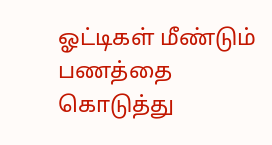ஓட்டிகள் மீண்டும் பணத்தை கொடுத்து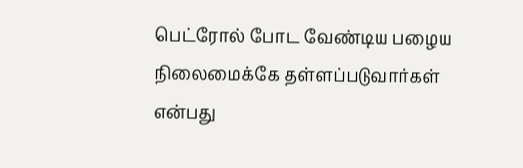பெட்ரோல் போட வேண்டிய பழைய நிலைமைக்கே தள்ளப்படுவார்கள் என்பது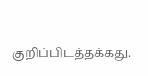குறிப்பிடத்தக்கது.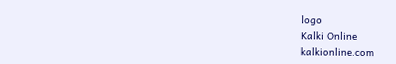logo
Kalki Online
kalkionline.com